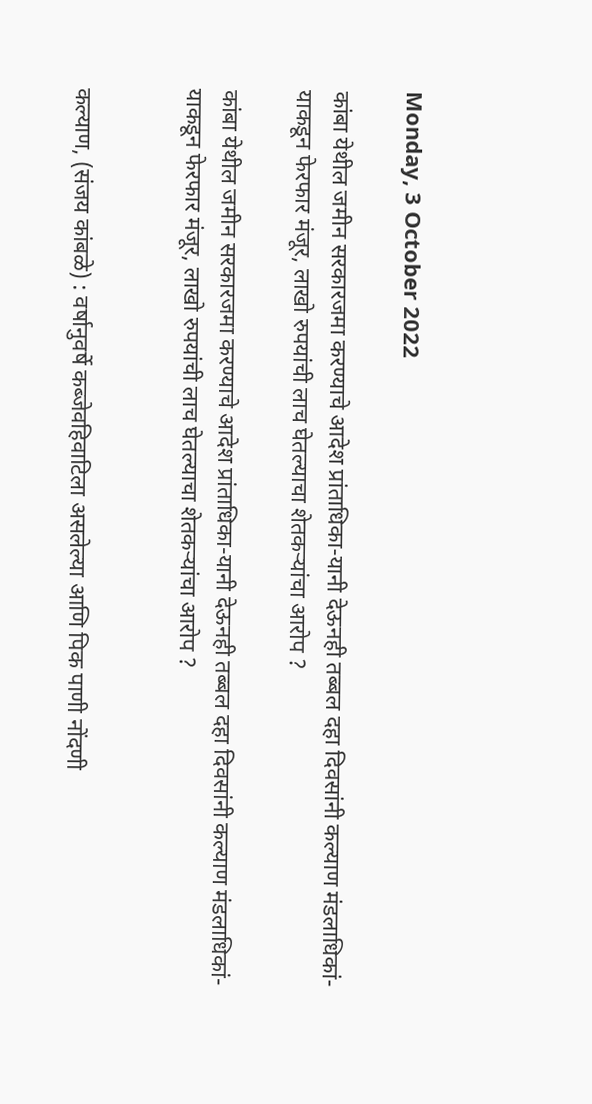Monday, 3 October 2022

कांबा येथील जमीन सरकारजमा करण्याचे आदेश प्रांताधिका-यानी देऊनही तब्बल दहा दिवसांनी कल्याण मंडलाधिकां-याकडून फेरफार मंजूर, लाखो रुपयांची लाच घेतल्याचा शेतकऱ्यांचा आरोप ?

कांबा येथील जमीन सरकारजमा करण्याचे आदेश प्रांताधिका-यानी देऊनही तब्बल दहा दिवसांनी कल्याण मंडलाधिकां-याकडून फेरफार मंजूर, लाखो रुपयांची लाच घेतल्याचा शेतकऱ्यांचा आरोप ?


कल्याण, (संजय कांबळे) : वर्षानुवर्षे कब्जेवहिवाटिला असलेल्या आणि पिक पाणी नोंदणी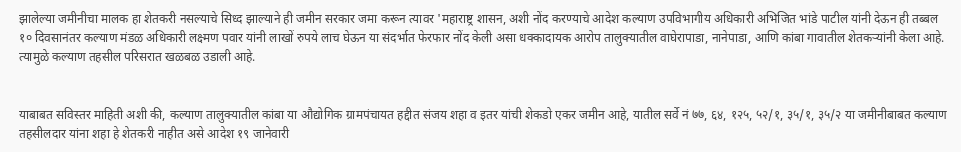झालेल्या जमीनीचा मालक हा शेतकरी नसल्याचे सिध्द झाल्याने ही जमीन सरकार जमा करून त्यावर 'महाराष्ट्र शासन, अशी नोंद करण्याचे आदेश कल्याण उपविभागीय अधिकारी अभिजित भांडे पाटील यांनी देऊन ही तब्बल १० दिवसानंतर कल्याण मंडळ अधिकारी लक्ष्मण पवार यांनी लाखों रुपये लाच घेऊन या संदर्भात फेरफार नोंद केली असा धक्कादायक आरोप तालुक्यातील वाघेरापाडा, नानेपाडा, आणि कांबा गावातील शेतकऱ्यांनी केला आहे. त्यामुळे कल्याण तहसील परिसरात खळबळ उडाली आहे.


याबाबत सविस्तर माहिती अशी की, कल्याण तालुक्यातील कांबा या औद्योगिक ग्रामपंचायत हद्दीत संजय शहा व इतर यांची शेकडो एकर जमीन आहे, यातील सर्वे नं ७७, ६४, १२५, ५२/१, ३५/१, ३५/२ या जमीनीबाबत कल्याण तहसीलदार यांना शहा हे शेतकरी नाहीत असे आदेश १९ जानेवारी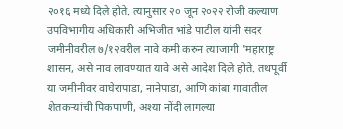२०१६ मध्ये दिले होते. त्यानुसार २० जून २०२२ रोजी कल्याण उपविभागीय अधिकारी अभिजीत भांडे पाटील यांनी सदर जमीनीवरील ७/१२वरील नावे कमी करुन त्याजागी 'महाराष्ट्र शासन, असे नाव लावण्यात यावे असे आदेश दिले होते. तथपूर्वी या जमीनीवर वाघेरापाडा, नानेपाडा, आणि कांबा गावातील शेतकऱ्यांची पिकपाणी, अश्या नोंदी लागल्या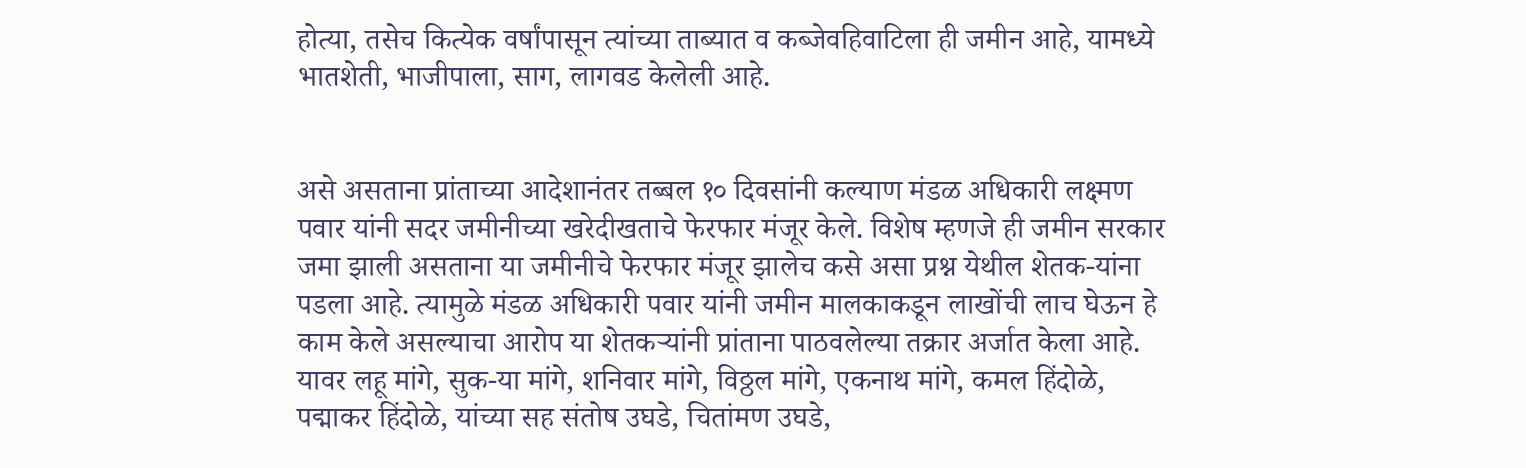होत्या, तसेच कित्येक वर्षांपासून त्यांच्या ताब्यात व कब्जेवहिवाटिला ही जमीन आहे, यामध्ये भातशेती, भाजीपाला, साग, लागवड केलेली आहे.


असे असताना प्रांताच्या आदेशानंतर तब्बल १० दिवसांनी कल्याण मंडळ अधिकारी लक्ष्मण पवार यांनी सदर जमीनीच्या खरेदीखताचे फेरफार मंजूर केले. विशेष म्हणजे ही जमीन सरकार जमा झाली असताना या जमीनीचे फेरफार मंजूर झालेच कसे असा प्रश्न येथील शेतक-यांना पडला आहे. त्यामुळे मंडळ अधिकारी पवार यांनी जमीन मालकाकडून लाखोंची लाच घेऊन हे काम केले असल्याचा आरोप या शेतकऱ्यांनी प्रांताना पाठवलेल्या तक्रार अर्जात केला आहे. यावर लहू मांगे, सुक-या मांगे, शनिवार मांगे, विठ्ठल मांगे, एकनाथ मांगे, कमल हिंदोळे, पद्माकर हिंदोळे, यांच्या सह संतोष उघडे, चितांमण उघडे,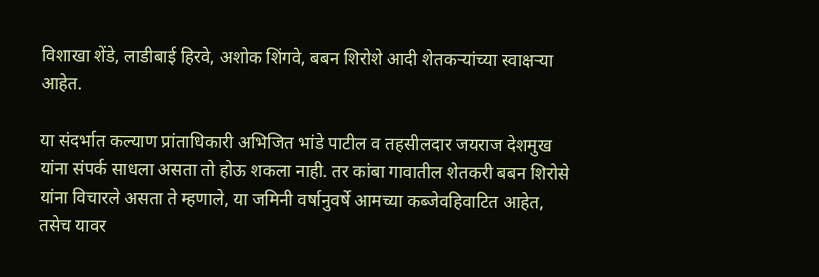विशाखा शेंडे, लाडीबाई हिरवे, अशोक शिंगवे, बबन शिरोशे आदी शेतकऱ्यांच्या स्वाक्षऱ्या आहेत.

या संदर्भात कल्याण प्रांताधिकारी अभिजित भांडे पाटील व तहसीलदार जयराज देशमुख यांना संपर्क साधला असता तो होऊ शकला नाही. तर कांबा गावातील शेतकरी बबन शिरोसे यांना विचारले असता ते म्हणाले, या जमिनी वर्षानुवर्षे आमच्या कब्जेवहिवाटित आहेत, तसेच यावर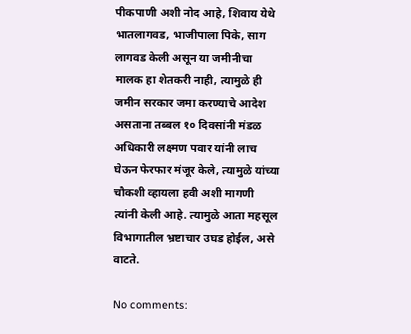पीकपाणी अशी नोद आहे, शिवाय येथे भातलागवड, भाजीपाला पिके, साग लागवड केली असून या जमीनीचा मालक हा शेतकरी नाही, त्यामुळे ही जमीन सरकार जमा करण्याचे आदेश असताना तब्बल १० दिवसांनी मंडळ अधिकारी लक्ष्मण पवार यांनी लाच घेऊन फेरफार मंजूर केले, त्यामुळे यांच्या चौकशी व्हायला हवी अशी मागणी त्यांनी केली आहे. त्यामुळे आता महसूल विभागातील भ्रष्टाचार उघड होईल, असे वाटते.

No comments: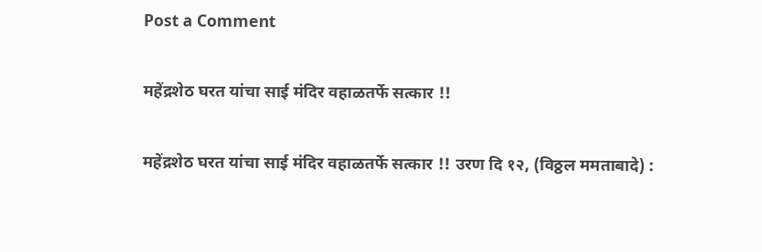Post a Comment

महेंद्रशेठ घरत यांचा साई मंदिर वहाळतर्फे सत्कार !!

महेंद्रशेठ घरत यांचा साई मंदिर वहाळतर्फे सत्कार !! उरण दि १२, (विठ्ठल ममताबादे) :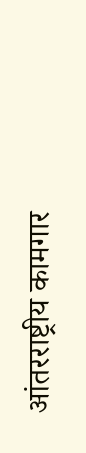आंतरराष्ट्रीय कामगार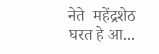नेते  महेंद्रशेठ घरत हे आ...